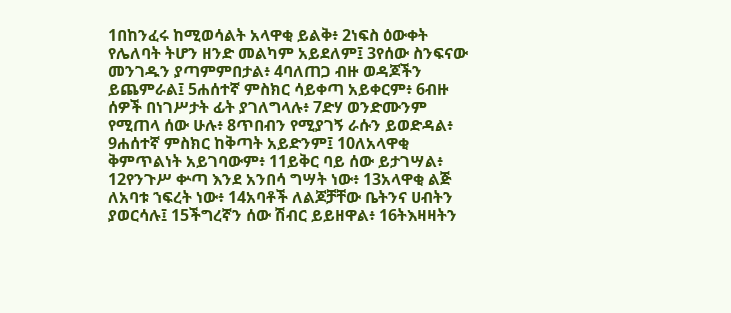1በከንፈሩ ከሚወሳልት አላዋቂ ይልቅ፥ 2ነፍስ ዕውቀት የሌለባት ትሆን ዘንድ መልካም አይደለም፤ 3የሰው ስንፍናው መንገዱን ያጣምምበታል፥ 4ባለጠጋ ብዙ ወዳጆችን ይጨምራል፤ 5ሐሰተኛ ምስክር ሳይቀጣ አይቀርም፥ 6ብዙ ሰዎች በነገሥታት ፊት ያገለግላሉ፥ 7ድሃ ወንድሙንም የሚጠላ ሰው ሁሉ፥ 8ጥበብን የሚያገኝ ራሱን ይወድዳል፥ 9ሐሰተኛ ምስክር ከቅጣት አይድንም፤ 10ለአላዋቂ ቅምጥልነት አይገባውም፥ 11ይቅር ባይ ሰው ይታገሣል፥ 12የንጉሥ ቍጣ እንደ አንበሳ ግሣት ነው፥ 13አላዋቂ ልጅ ለአባቱ ኀፍረት ነው፥ 14አባቶች ለልጆቻቸው ቤትንና ሀብትን ያወርሳሉ፤ 15ችግረኛን ሰው ሽብር ይይዘዋል፥ 16ትእዛዛትን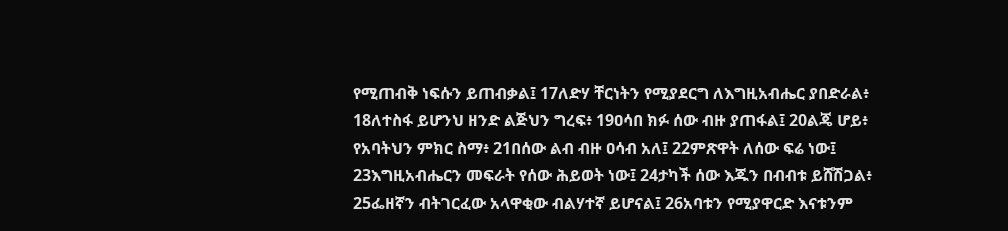የሚጠብቅ ነፍሱን ይጠብቃል፤ 17ለድሃ ቸርነትን የሚያደርግ ለእግዚአብሔር ያበድራል፥ 18ለተስፋ ይሆንህ ዘንድ ልጅህን ግረፍ፥ 19ዐሳበ ክፉ ሰው ብዙ ያጠፋል፤ 20ልጄ ሆይ፥ የአባትህን ምክር ስማ፥ 21በሰው ልብ ብዙ ዐሳብ አለ፤ 22ምጽዋት ለሰው ፍሬ ነው፤ 23እግዚአብሔርን መፍራት የሰው ሕይወት ነው፤ 24ታካች ሰው እጁን በብብቱ ይሸሽጋል፥ 25ፌዘኛን ብትገርፈው አላዋቂው ብልሃተኛ ይሆናል፤ 26አባቱን የሚያዋርድ እናቱንም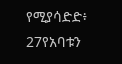የሚያሳድድ፥ 27የአባቱን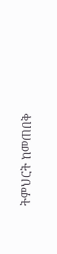ትምህርት ከመጠበቅ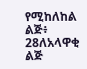የሚከለከል ልጅ፥ 28ለአላዋቂ ልጅ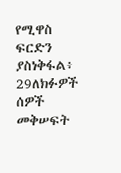የሚዋስ ፍርድን ያስነቅፋል፥ 29ለክፉዎች ሰዎች መቅሠፍት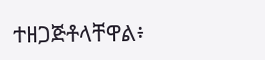ተዘጋጅቶላቸዋል፥